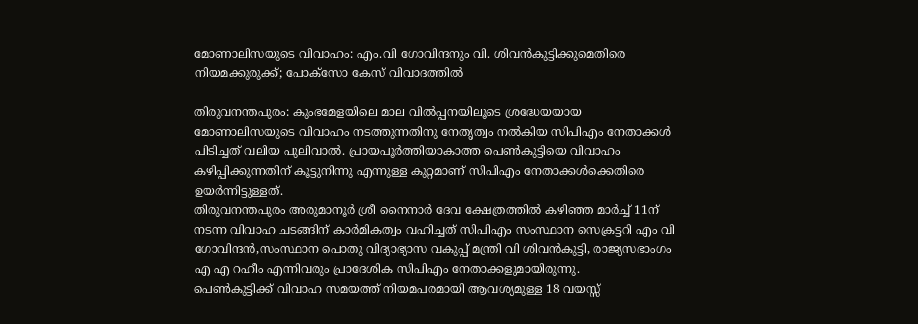മോണാലിസയുടെ വിവാഹം: എം.വി ഗോവിന്ദനും വി. ശിവൻകുട്ടിക്കുമെതിരെ നിയമക്കുരുക്ക്; പോക്സോ കേസ് വിവാദത്തിൽ

തിരുവനന്തപുരം: കുംഭമേളയിലെ മാല വിൽപ്പനയിലൂടെ ശ്രദ്ധേയയായ മോണാലിസയുടെ വിവാഹം നടത്തുന്നതിനു നേതൃത്വം നൽകിയ സിപിഎം നേതാക്കൾ പിടിച്ചത് വലിയ പുലിവാൽ. പ്രായപൂർത്തിയാകാത്ത പെൺകുട്ടിയെ വിവാഹം കഴിപ്പിക്കുന്നതിന് കൂട്ടുനിന്നു എന്നുള്ള കുറ്റമാണ് സിപിഎം നേതാക്കൾക്കെതിരെ ഉയർന്നിട്ടുള്ളത്.
തിരുവനന്തപുരം അരുമാനൂർ ശ്രീ നൈനാർ ദേവ ക്ഷേത്രത്തിൽ കഴിഞ്ഞ മാർച്ച്‌ 11ന് നടന്ന വിവാഹ ചടങ്ങിന് കാർമികത്വം വഹിച്ചത് സിപിഎം സംസ്ഥാന സെക്രട്ടറി എം വി ഗോവിന്ദൻ,സംസ്ഥാന പൊതു വിദ്യാഭ്യാസ വകുപ്പ് മന്ത്രി വി ശിവൻകുട്ടി, രാജ്യസഭാംഗം എ എ റഹീം എന്നിവരും പ്രാദേശിക സിപിഎം നേതാക്കളുമായിരുന്നു.
പെൺകുട്ടിക്ക് വിവാഹ സമയത്ത് നിയമപരമായി ആവശ്യമുള്ള 18 വയസ്സ്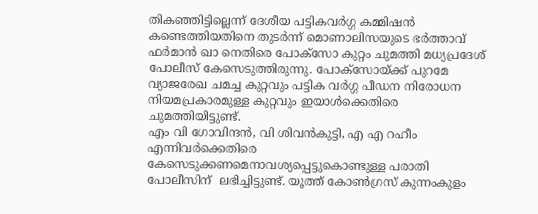തികഞ്ഞിട്ടില്ലെന്ന് ദേശീയ പട്ടികവർഗ്ഗ കമ്മിഷൻ കണ്ടെത്തിയതിനെ തുടർന്ന് മൊണാലിസയുടെ ഭർത്താവ് ഫർമാൻ ഖാ നെതിരെ പോക്സോ കുറ്റം ചുമത്തി മധ്യപ്രദേശ് പോലീസ് കേസെടുത്തിരുന്നു. പോക്സോയ്ക്ക് പുറമേ വ്യാജരേഖ ചമച്ച കുറ്റവും പട്ടിക വർഗ്ഗ പീഡന നിരോധന നിയമപ്രകാരമുള്ള കുറ്റവും ഇയാൾക്കെതിരെ ചുമത്തിയിട്ടുണ്ട്.
എം വി ഗോവിന്ദൻ, വി ശിവൻകുട്ടി, എ എ റഹീം എന്നിവർക്കെതിരെ കേസെടുക്കണമെനാവശ്യപ്പെട്ടുകൊണ്ടുള്ള പരാതി പോലീസിന്  ലഭിച്ചിട്ടുണ്ട്. യൂത്ത് കോൺഗ്രസ് കുന്നംകുളം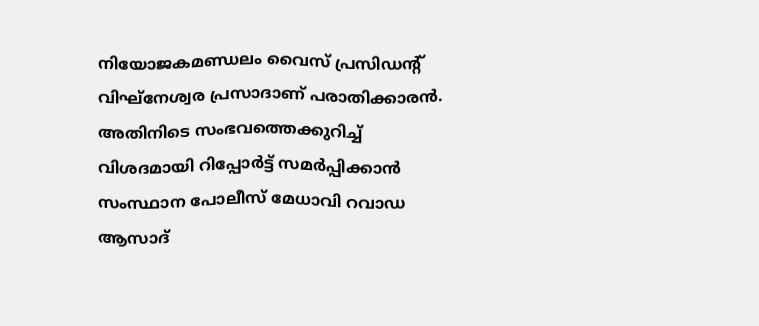നിയോജകമണ്ഡലം വൈസ് പ്രസിഡന്റ് വിഘ്നേശ്വര പ്രസാദാണ് പരാതിക്കാരൻ.
അതിനിടെ സംഭവത്തെക്കുറിച്ച് വിശദമായി റിപ്പോർട്ട് സമർപ്പിക്കാൻ സംസ്ഥാന പോലീസ് മേധാവി റവാഡ ആസാദ്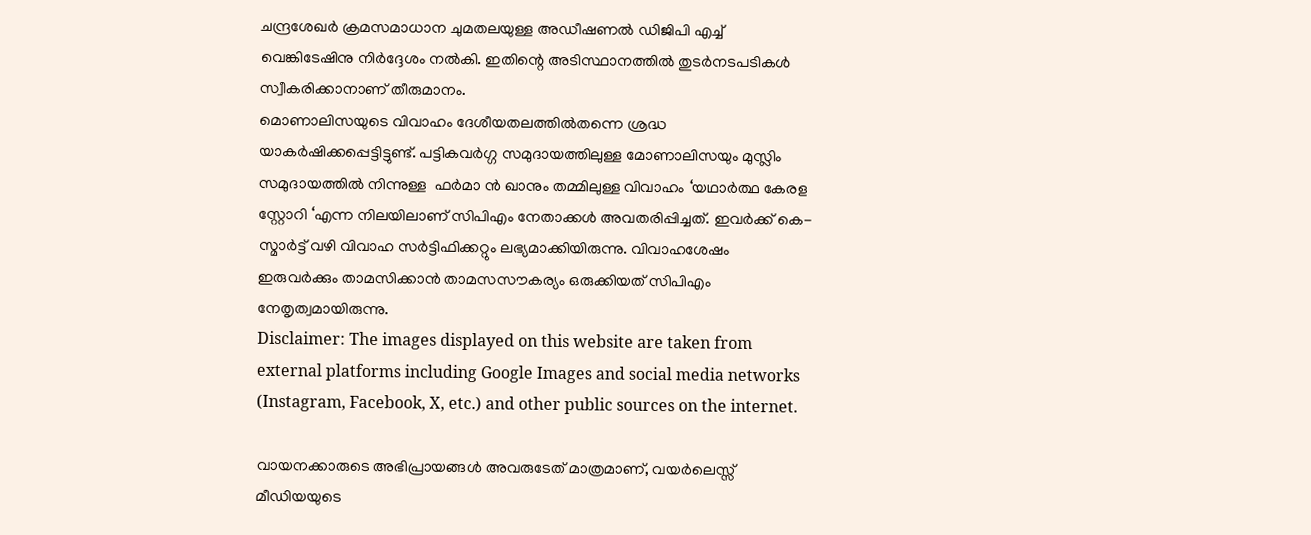ചന്ദ്രശേഖർ ക്രമസമാധാന ചുമതലയുള്ള അഡീഷണൽ ഡിജിപി എച്ച് വെങ്കിടേഷിനു നിർദ്ദേശം നൽകി. ഇതിന്റെ അടിസ്ഥാനത്തിൽ തുടർനടപടികൾ സ്വീകരിക്കാനാണ് തീരുമാനം.
മൊണാലിസയുടെ വിവാഹം ദേശീയതലത്തിൽതന്നെ ശ്രദ്ധ യാകർഷിക്കപ്പെട്ടിട്ടുണ്ട്. പട്ടികവർഗ്ഗ സമുദായത്തിലുള്ള മോണാലിസയും മുസ്ലിം സമുദായത്തിൽ നിന്നുള്ള  ഫർമാ ൻ ഖാനും തമ്മിലുള്ള വിവാഹം ‘യഥാർത്ഥ കേരള സ്റ്റോറി ‘എന്ന നിലയിലാണ് സിപിഎം നേതാക്കൾ അവതരിപ്പിച്ചത്. ഇവർക്ക് കെ-സ്മാർട്ട് വഴി വിവാഹ സർട്ടിഫിക്കറ്റും ലഭ്യമാക്കിയിരുന്നു. വിവാഹശേഷം ഇരുവർക്കും താമസിക്കാൻ താമസസൗകര്യം ഒരുക്കിയത് സിപിഎം നേതൃത്വമായിരുന്നു.
Disclaimer: The images displayed on this website are taken from external platforms including Google Images and social media networks (Instagram, Facebook, X, etc.) and other public sources on the internet.

വായനക്കാരുടെ അഭിപ്രായങ്ങള്‍ അവരുടേത് മാത്രമാണ്, വയർലെസ്സ് മീഡിയയുടെ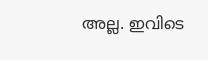അല്ല. ഇവിടെ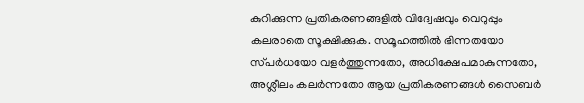കുറിക്കുന്ന പ്രതികരണങ്ങളിൽ വിദ്വേഷവും വെറുപ്പും കലരാതെ സൂക്ഷിക്കുക. സമൂഹത്തിൽ ഭിന്നതയോ സ്‌പർധയോ വളർത്തുന്നതോ, അധിക്ഷേപമാകുന്നതോ, അശ്ലീലം കലർന്നതോ ആയ പ്രതികരണങ്ങൾ സൈബർ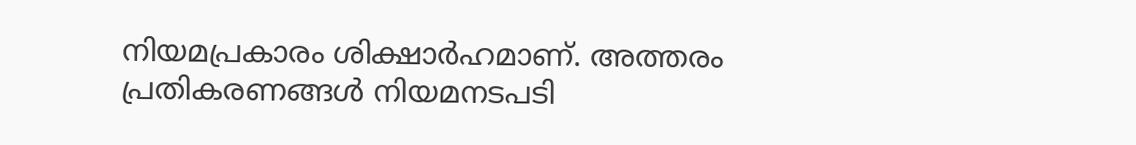നിയമപ്രകാരം ശിക്ഷാർഹമാണ്. അത്തരം പ്രതികരണങ്ങൾ നിയമനടപടി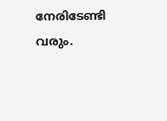നേരിടേണ്ടി വരും.